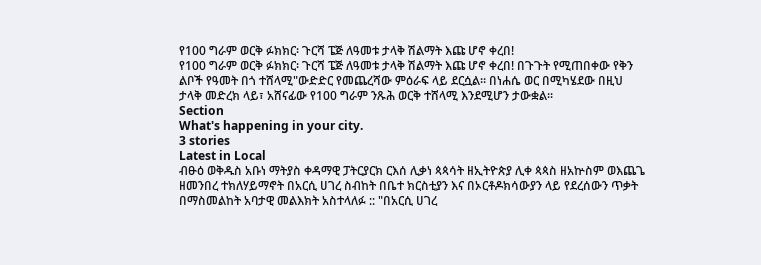የ100 ግራም ወርቅ ፉክክር፡ ጉርሻ ፔጅ ለዓመቱ ታላቅ ሽልማት እጩ ሆኖ ቀረበ!
የ100 ግራም ወርቅ ፉክክር፡ ጉርሻ ፔጅ ለዓመቱ ታላቅ ሽልማት እጩ ሆኖ ቀረበ! በጉጉት የሚጠበቀው የቅን ልቦች የዓመት በጎ ተሸላሚ"ውድድር የመጨረሻው ምዕራፍ ላይ ደርሷል። በነሐሴ ወር በሚካሄደው በዚህ ታላቅ መድረክ ላይ፣ አሸናፊው የ100 ግራም ንጹሕ ወርቅ ተሸላሚ እንደሚሆን ታውቋል።
Section
What's happening in your city.
3 stories
Latest in Local
ብፁዕ ወቅዱስ አቡነ ማትያስ ቀዳማዊ ፓትርያርክ ርእሰ ሊቃነ ጳጳሳት ዘኢትዮጵያ ሊቀ ጳጳስ ዘአኵስም ወእጨጌ ዘመንበረ ተክለሃይማኖት በአርሲ ሀገረ ስብከት በቤተ ክርስቲያን እና በኦርቶዶክሳውያን ላይ የደረሰውን ጥቃት በማስመልከት አባታዊ መልእክት አስተላለፉ :: "በአርሲ ሀገረ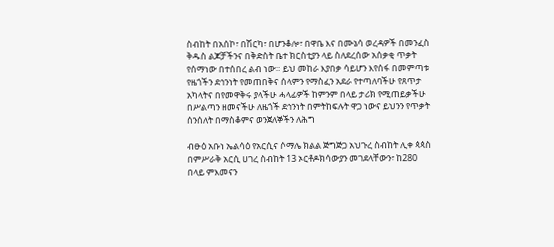ስብከት በአሰኮ፣ በሽርካ፣ በሆንቆሎ፣ በዋቤ እና በሙኔሳ ወረዳዎች በመንፈስ ቅዱስ ልጆቻችንና በቅድስት ቤተ ክርስቲያን ላይ ስለደረሰው አሰቃቂ ጥቃት የሰማነው በተሰበረ ልብ ነው። ይህ መከራ እያበቃ ሳይሆን እየሰፋ በመምጣቱ የዜጎችን ደኅንነት የመጠበቅና ሰላምን የማስፈን አደራ የተጣለባችሁ የጸጥታ አካላትና በየመዋቅሩ ያላችሁ ሓላፊዎች ከምንም በላይ ታሪክ የሚጠይቃችሁ በሥልጣን ዘመናችሁ ለዜጎች ደኅንነት በምትከፍሉት ዋጋ ነውና ይህንን የጥቃት ሰንሰለት በማስቆምና ወንጀለኞችን ለሕግ

ብፁዕ አቡነ ኤልሳዕ የአርሲና ሶማሌ ክልል ጅግጅጋ አህጉረ ስብከት ሊቀ ጳጳስ በምሥራቅ አርሲ ሀገረ ስብከት 13 ኦርቶዶክሳውያን መገደላቸውን፣ ከ280 በላይ ምእመናን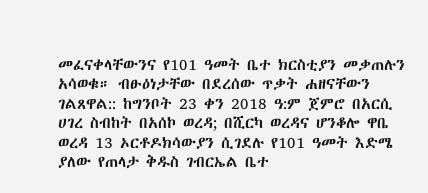መፈናቀላቸውንና የ101 ዓመት ቤተ ክርስቲያን መቃጠሉን አሳወቁ። ብፁዕነታቸው በደረሰው ጥቃት ሐዘናቸውን ገልጸዋል:: ከግንቦት 23 ቀን 2018 ዓ:ም ጀምሮ በአርሲ ሀገረ ስብከት በአሰኮ ወረዳ; በሺርካ ወረዳና ሆንቆሎ ዋቤ ወረዳ 13 ኦርቶዶክሳውያን ሲገደሉ የ101 ዓመት እድሜ ያለው የጠላታ ቅዱስ ገብርኤል ቤተ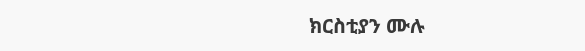ክርስቲያን ሙሉ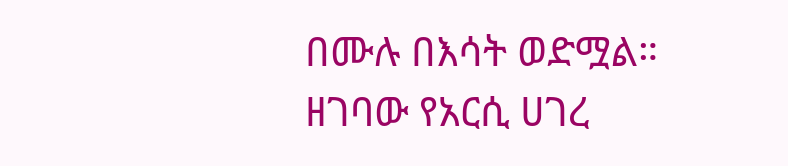በሙሉ በእሳት ወድሟል። ዘገባው የአርሲ ሀገረ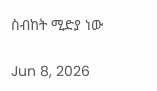ስብከት ሚድያ ነው

Jun 8, 2026